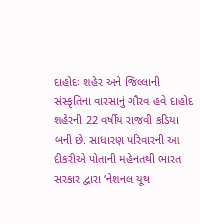દાહોદઃ શહેર અને જિલ્લાની સંસ્કૃતિના વારસાનું ગૌરવ હવે દાહોદ શહેરની 22 વર્ષીય રાજવી કડિયા બની છે. સાધારણ પરિવારની આ દીકરીએ પોતાની મહેનતથી ભારત સરકાર દ્વારા ‘નેશનલ યૂથ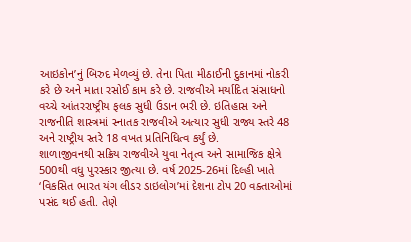આઇકોન’નું બિરુદ મેળવ્યું છે. તેના પિતા મીઠાઈની દુકાનમાં નોકરી કરે છે અને માતા રસોઈ કામ કરે છે. રાજવીએ મર્યાદિત સંસાધનો વચ્ચે આંતરરાષ્ટ્રીય ફલક સુધી ઉડાન ભરી છે. ઇતિહાસ અને રાજનીતિ શાસ્ત્રમાં સ્નાતક રાજવીએ અત્યાર સુધી રાજ્ય સ્તરે 48 અને રાષ્ટ્રીય સ્તરે 18 વખત પ્રતિનિધિત્વ કર્યું છે.
શાળાજીવનથી સક્રિય રાજવીએ યુવા નેતૃત્વ અને સામાજિક ક્ષેત્રે 500થી વધુ પુરસ્કાર જીત્યા છે. વર્ષ 2025-26માં દિલ્હી ખાતે ‘વિકસિત ભારત યંગ લીડર ડાઇલોગ’માં દેશના ટોપ 20 વક્તાઓમાં પસંદ થઈ હતી. તેણે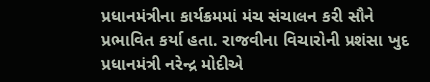પ્રધાનમંત્રીના કાર્યક્રમમાં મંચ સંચાલન કરી સૌને પ્રભાવિત કર્યા હતા. રાજવીના વિચારોની પ્રશંસા ખુદ પ્રધાનમંત્રી નરેન્દ્ર મોદીએ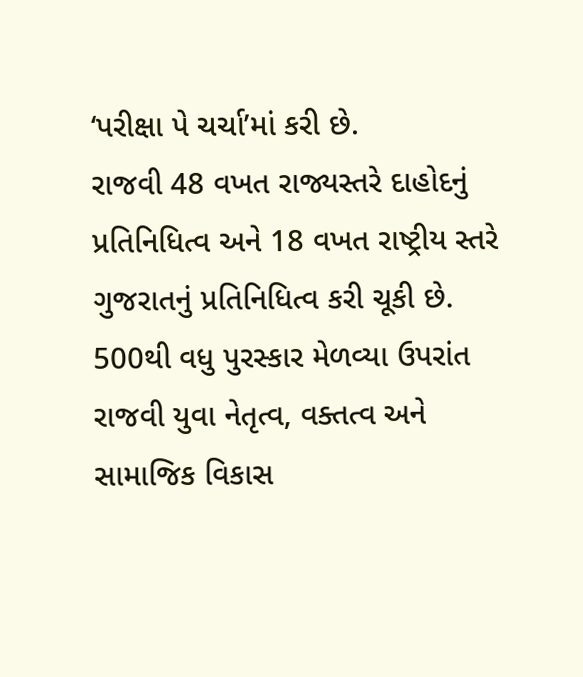‘પરીક્ષા પે ચર્ચા’માં કરી છે.
રાજવી 48 વખત રાજ્યસ્તરે દાહોદનું પ્રતિનિધિત્વ અને 18 વખત રાષ્ટ્રીય સ્તરે ગુજરાતનું પ્રતિનિધિત્વ કરી ચૂકી છે. 500થી વધુ પુરસ્કાર મેળવ્યા ઉપરાંત રાજવી યુવા નેતૃત્વ, વક્તત્વ અને સામાજિક વિકાસ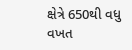ક્ષેત્રે 650થી વધુ વખત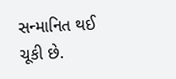સન્માનિત થઈ ચૂકી છે.